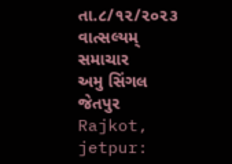તા.૮/૧૨/૨૦૨૩
વાત્સલ્યમ્ સમાચાર
અમુ સિંગલ જેતપુર
Rajkot, jetpur: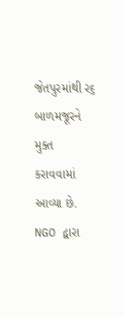જેતપુરમાંથી ર૬ બાળમજૂરને મુક્ત કરાવવામાં આવ્યા છે. NGO દ્વારા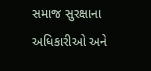સમાજ સુરક્ષાના અધિકારીઓ અને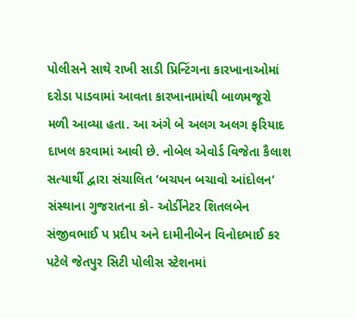પોલીસને સાથે રાખી સાડી પ્રિન્ટિંગના કારખાનાઓમાં દરોડા પાડવામાં આવતા કારખાનામાંથી બાળમજૂરો મળી આવ્યા હતા. આ અંગે બે અલગ અલગ ફરિયાદ દાખલ કરવામાં આવી છે. નોબેલ એવોર્ડ વિજેતા કૈલાશ સત્યાર્થી દ્વારા સંચાલિત ‘બચપન બચાવો આંદોલન’ સંસ્થાના ગુજરાતના કો- ઓર્ડીનેટર શિતલબેન સંજીવભાઈ પ પ્રદીપ અને દામીનીબેન વિનોદભાઈ કર પટેલે જેતપુર સિટી પોલીસ સ્ટેશનમાં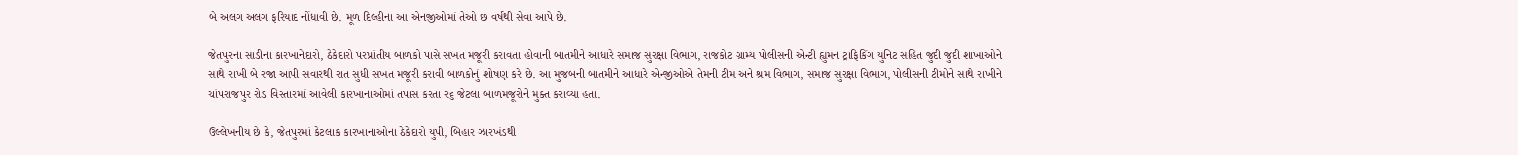બે અલગ અલગ ફરિયાદ નોંધાવી છે. મૂળ દિલ્હીના આ એનજીઓમાં તેઓ છ વર્ષથી સેવા આપે છે.

જેતપુરના સાડીના કારખાનેદારો, ઠેકેદારો પરપ્રાંતીય બાળકો પાસે સખત મજૂરી કરાવતા હોવાની બાતમીને આધારે સમાજ સુરક્ષા વિભાગ, રાજકોટ ગ્રામ્ય પોલીસની એન્ટી હ્યુમન ટ્રાફિકિંગ યુનિટ સહિત જુદી જુદી શાખાઓને સાથે રાખી બે રજા આપી સવારથી રાત સુધી સખત મજૂરી કરાવી બાળકોનું શોષણ કરે છે. આ મુજબની બાતમીને આધારે એન્જીઓએ તેમની ટીમ અને શ્રમ વિભાગ, સમાજ સુરક્ષા વિભાગ, પોલીસની ટીમોને સાથે રાખીને ચાંપરાજપુર રોડ વિસ્તારમાં આવેલી કારખાનાઓમાં તપાસ કરતા ર૬ જેટલા બાળમજૂરોને મુક્ત કરાવ્યા હતા.

ઉલ્લેખનીય છે કે, જેતપુરમાં કેટલાક કારખાનાઓના ઠેકેદારો યુપી, બિહાર ઝારખંડથી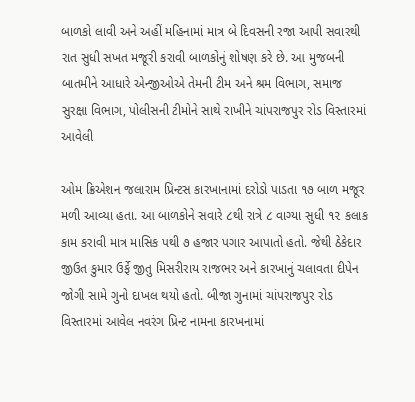બાળકો લાવી અને અહીં મહિનામાં માત્ર બે દિવસની રજા આપી સવારથી રાત સુધી સખત મજૂરી કરાવી બાળકોનું શોષણ કરે છે. આ મુજબની બાતમીને આધારે એન્જીઓએ તેમની ટીમ અને શ્રમ વિભાગ, સમાજ સુરક્ષા વિભાગ, પોલીસની ટીમોને સાથે રાખીને ચાંપરાજપુર રોડ વિસ્તારમાં આવેલી

ઓમ ક્રિએશન જલારામ પ્રિન્ટસ કારખાનામાં દરોડો પાડતા ૧૭ બાળ મજૂર મળી આવ્યા હતા. આ બાળકોને સવારે ૮થી રાત્રે ૮ વાગ્યા સુધી ૧૨ કલાક કામ કરાવી માત્ર માસિક પથી ૭ હજાર પગાર આપાતો હતો. જેથી ઠેકેદાર જીઉત કુમાર ઉર્ફે જીતુ મિસરીરાય રાજભર અને કારખાનું ચલાવતા દીપેન જોગી સામે ગુનો દાખલ થયો હતો. બીજા ગુનામાં ચાંપરાજપુર રોડ વિસ્તારમાં આવેલ નવરંગ પ્રિન્ટ નામના કારખનામાં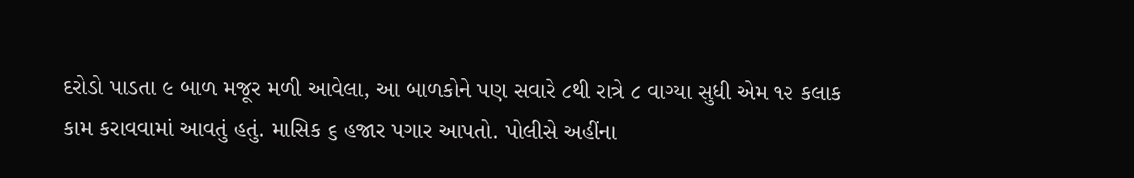દરોડો પાડતા ૯ બાળ મજૂર મળી આવેલા, આ બાળકોને પણ સવારે ૮થી રાત્રે ૮ વાગ્યા સુધી એમ ૧૨ કલાક કામ કરાવવામાં આવતું હતું. માસિક ૬ હજાર પગાર આપતો. પોલીસે અહીંના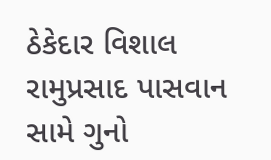ઠેકેદાર વિશાલ રામુપ્રસાદ પાસવાન સામે ગુનો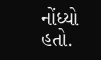નોંધ્યો હતો.